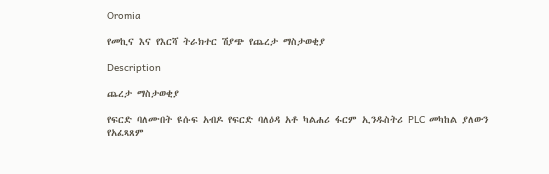Oromia

የመኪና እና የእርሻ ትራክተር ሽያጭ የጨረታ ማስታወቂያ

Description

ጨረታ ማስታወቂያ

የፍርድ ባለሙበት ዩሱፍ አብዶ የፍርድ ባለዕዳ አቶ ካልሐሪ ፋርም ኢንዱስትሪ PLC መካከል ያለውን የአፈጻጸም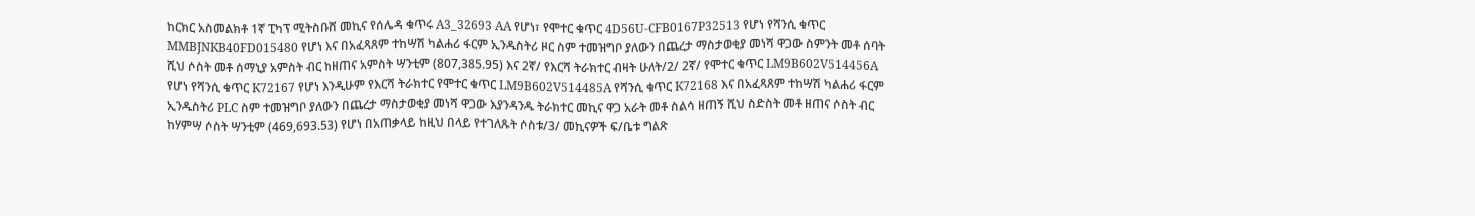ከርክር አስመልክቶ 1ኛ ፒካፕ ሚትስቡሸ መኪና የሰሌዳ ቁጥሩ A3_32693 AA የሆነ፣ የሞተር ቁጥር 4D56U-CFB0167P32513 የሆነ የሻንሲ ቁጥር MMBJNKB40FD015480 የሆነ እና በአፈጻጸም ተከሣሽ ካልሐሪ ፋርም ኢንዱስትሪ ዞር ስም ተመዝግቦ ያለውን በጨረታ ማስታወቂያ መነሻ ዋጋው ስምንት መቶ ሰባት ሺህ ሶስት መቶ ሰማኒያ አምስት ብር ከዘጠና አምስት ሣንቲም (807,385.95) እና 2ኛ/ የእርሻ ትራክተር ብዛት ሁለት/2/ 2ኛ/ የሞተር ቁጥር LM9B602V514456A የሆነ የሻንሲ ቁጥር K72167 የሆነ እንዲሁም የእርሻ ትራክተር የሞተር ቁጥር LM9B602V514485A የሻንሲ ቁጥር K72168 እና በአፈጻጸም ተከሣሽ ካልሐሪ ፋርም ኢንዱስትሪ PLC ስም ተመዝግቦ ያለውን በጨረታ ማስታወቂያ መነሻ ዋጋው እያንዳንዱ ትራክተር መኪና ዋጋ አራት መቶ ስልሳ ዘጠኝ ሺህ ስድስት መቶ ዘጠና ሶስት ብር ከሃምሣ ሶስት ሣንቲም (469,693.53) የሆነ በአጠቃላይ ከዚህ በላይ የተገለጹት ሶስቱ/3/ መኪናዎች ፍ/ቤቱ ግልጽ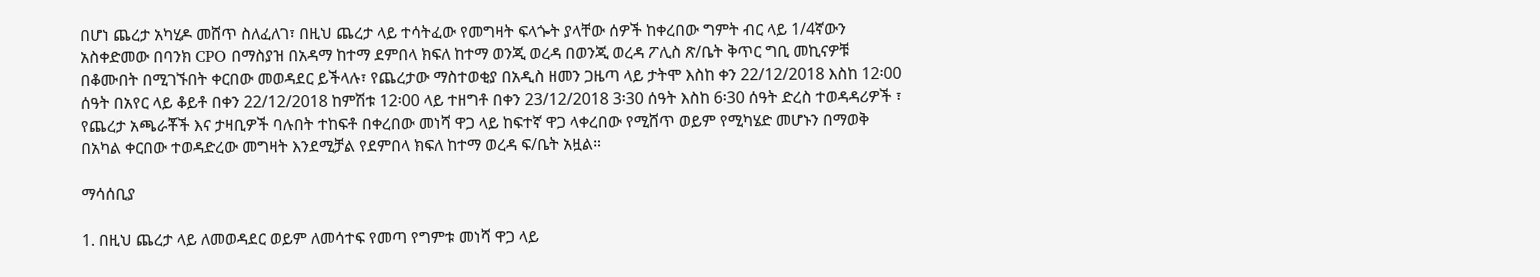በሆነ ጨረታ አካሂዶ መሸጥ ስለፈለገ፣ በዚህ ጨረታ ላይ ተሳትፈው የመግዛት ፍላጐት ያላቸው ሰዎች ከቀረበው ግምት ብር ላይ 1/4ኛውን አስቀድመው በባንክ CPO በማስያዝ በአዳማ ከተማ ደምበላ ክፍለ ከተማ ወንጂ ወረዳ በወንጂ ወረዳ ፖሊስ ጽ/ቤት ቅጥር ግቢ መኪናዎቹ በቆሙበት በሚገኙበት ቀርበው መወዳደር ይችላሉ፣ የጨረታው ማስተወቂያ በአዲስ ዘመን ጋዜጣ ላይ ታትሞ እስከ ቀን 22/12/2018 እስከ 12፡00 ሰዓት በአየር ላይ ቆይቶ በቀን 22/12/2018 ከምሽቱ 12፡00 ላይ ተዘግቶ በቀን 23/12/2018 3፡30 ሰዓት እስከ 6፡30 ሰዓት ድረስ ተወዳዳሪዎች ፣ የጨረታ አጫራቾች እና ታዛቢዎች ባሉበት ተከፍቶ በቀረበው መነሻ ዋጋ ላይ ከፍተኛ ዋጋ ላቀረበው የሚሸጥ ወይም የሚካሄድ መሆኑን በማወቅ በአካል ቀርበው ተወዳድረው መግዛት እንደሚቻል የደምበላ ክፍለ ከተማ ወረዳ ፍ/ቤት አዟል።

ማሳሰቢያ

1. በዚህ ጨረታ ላይ ለመወዳደር ወይም ለመሳተፍ የመጣ የግምቱ መነሻ ዋጋ ላይ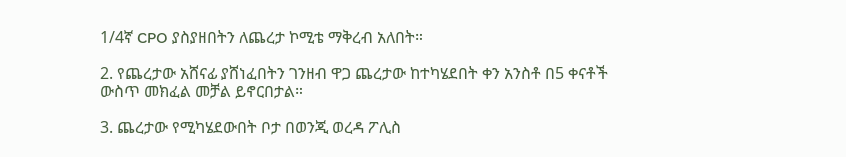1/4ኛ CPO ያስያዘበትን ለጨረታ ኮሚቴ ማቅረብ አለበት።

2. የጨረታው አሸናፊ ያሸነፈበትን ገንዘብ ዋጋ ጨረታው ከተካሄደበት ቀን አንስቶ በ5 ቀናቶች ውስጥ መክፈል መቻል ይኖርበታል።

3. ጨረታው የሚካሄደውበት ቦታ በወንጂ ወረዳ ፖሊስ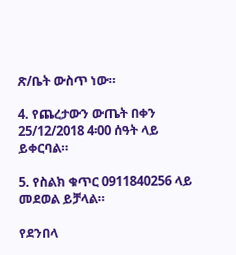ጽ/ቤት ውስጥ ነው።

4. የጨረታውን ውጤት በቀን 25/12/2018 4፡00 ሰዓት ላይ ይቀርባል።

5. የስልክ ቁጥር 0911840256 ላይ መደወል ይቻላል።

የደንበላ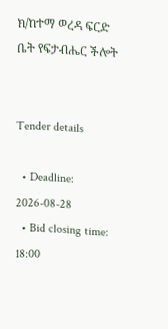ክ/ከተማ ወረዳ ፍርድ ቤት የፍታብሔር ችሎት


Tender details

  • Deadline: 2026-08-28
  • Bid closing time: 18:00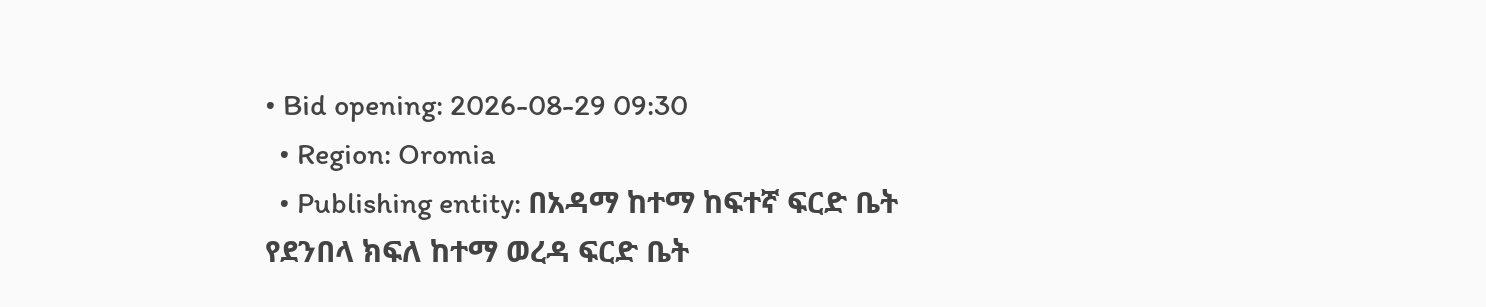• Bid opening: 2026-08-29 09:30
  • Region: Oromia
  • Publishing entity: በአዳማ ከተማ ከፍተኛ ፍርድ ቤት የደንበላ ክፍለ ከተማ ወረዳ ፍርድ ቤት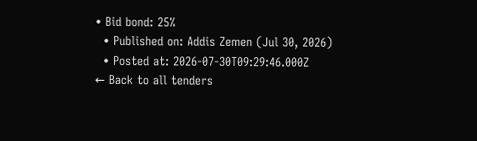• Bid bond: 25%
  • Published on: Addis Zemen (Jul 30, 2026)
  • Posted at: 2026-07-30T09:29:46.000Z
← Back to all tenders